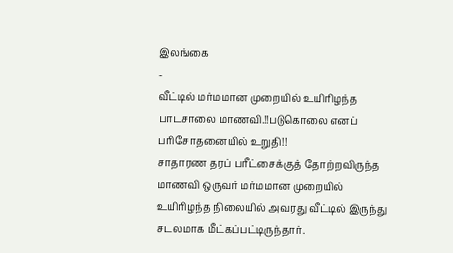இலங்கை
-
வீட்டில் மர்மமான முறையில் உயிரிழந்த பாடசாலை மாணவி.!!படுகொலை எனப் பரிசோதனையில் உறுதி!!
சாதாரண தரப் பரீட்சைக்குத் தோற்றவிருந்த மாணவி ஒருவர் மர்மமான முறையில் உயிரிழந்த நிலையில் அவரது வீட்டில் இருந்து சடலமாக மீட்கப்பட்டிருந்தார்.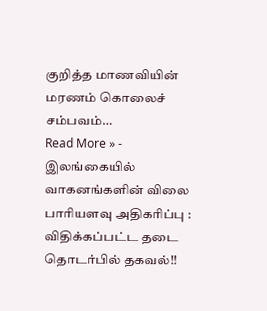குறித்த மாணவியின் மரணம் கொலைச் சம்பவம்…
Read More » -
இலங்கையில் வாகனங்களின் விலை பாரியளவு அதிகரிப்பு : விதிக்கப்பட்ட தடை தொடர்பில் தகவல்!!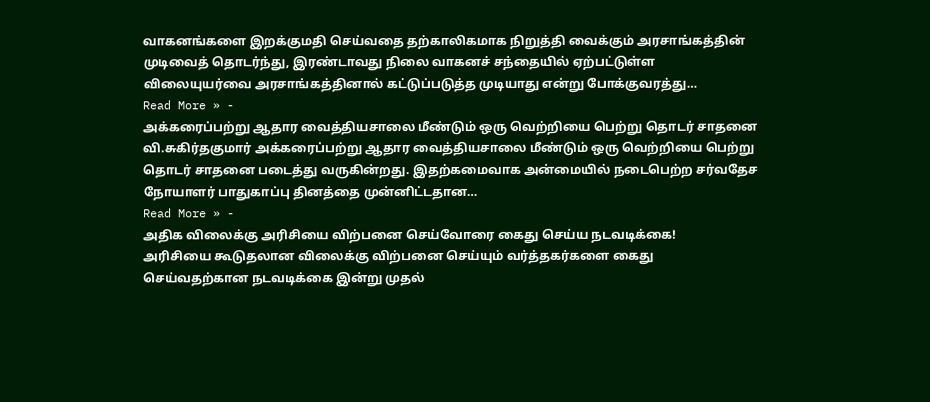வாகனங்களை இறக்குமதி செய்வதை தற்காலிகமாக நிறுத்தி வைக்கும் அரசாங்கத்தின் முடிவைத் தொடர்ந்து, இரண்டாவது நிலை வாகனச் சந்தையில் ஏற்பட்டுள்ள விலையுயர்வை அரசாங்கத்தினால் கட்டுப்படுத்த முடியாது என்று போக்குவரத்து…
Read More » -
அக்கரைப்பற்று ஆதார வைத்தியசாலை மீண்டும் ஒரு வெற்றியை பெற்று தொடர் சாதனை
வி.சுகிர்தகுமார் அக்கரைப்பற்று ஆதார வைத்தியசாலை மீண்டும் ஒரு வெற்றியை பெற்று தொடர் சாதனை படைத்து வருகின்றது. இதற்கமைவாக அன்மையில் நடைபெற்ற சர்வதேச நோயாளர் பாதுகாப்பு தினத்தை முன்னிட்டதான…
Read More » -
அதிக விலைக்கு அரிசியை விற்பனை செய்வோரை கைது செய்ய நடவடிக்கை!
அரிசியை கூடுதலான விலைக்கு விற்பனை செய்யும் வர்த்தகர்களை கைது செய்வதற்கான நடவடிக்கை இன்று முதல்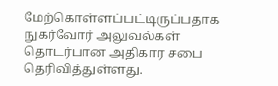மேற்கொள்ளப்பட்டிருப்பதாக நுகர்வோர் அலுவல்கள் தொடர்பான அதிகார சபை தெரிவித்துள்ளது.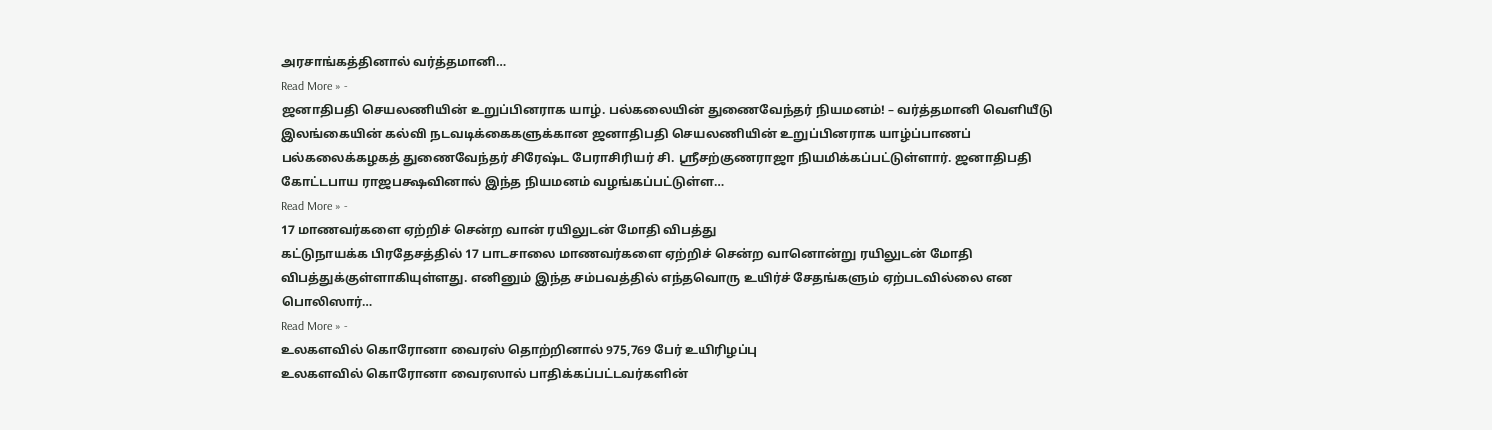அரசாங்கத்தினால் வர்த்தமானி…
Read More » -
ஜனாதிபதி செயலணியின் உறுப்பினராக யாழ். பல்கலையின் துணைவேந்தர் நியமனம்! – வர்த்தமானி வெளியீடு
இலங்கையின் கல்வி நடவடிக்கைகளுக்கான ஜனாதிபதி செயலணியின் உறுப்பினராக யாழ்ப்பாணப் பல்கலைக்கழகத் துணைவேந்தர் சிரேஷ்ட பேராசிரியர் சி. ஶ்ரீசற்குணராஜா நியமிக்கப்பட்டுள்ளார். ஜனாதிபதி கோட்டபாய ராஜபக்ஷவினால் இந்த நியமனம் வழங்கப்பட்டுள்ள…
Read More » -
17 மாணவர்களை ஏற்றிச் சென்ற வான் ரயிலுடன் மோதி விபத்து
கட்டுநாயக்க பிரதேசத்தில் 17 பாடசாலை மாணவர்களை ஏற்றிச் சென்ற வானொன்று ரயிலுடன் மோதி விபத்துக்குள்ளாகியுள்ளது. எனினும் இந்த சம்பவத்தில் எந்தவொரு உயிர்ச் சேதங்களும் ஏற்படவில்லை என பொலிஸார்…
Read More » -
உலகளவில் கொரோனா வைரஸ் தொற்றினால் 975,769 பேர் உயிரிழப்பு
உலகளவில் கொரோனா வைரஸால் பாதிக்கப்பட்டவர்களின்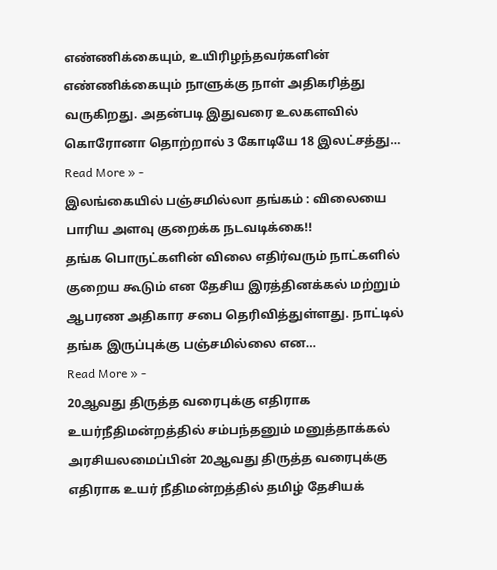எண்ணிக்கையும், உயிரிழந்தவர்களின் எண்ணிக்கையும் நாளுக்கு நாள் அதிகரித்து வருகிறது. அதன்படி இதுவரை உலகளவில் கொரோனா தொற்றால் 3 கோடியே 18 இலட்சத்து…
Read More » -
இலங்கையில் பஞ்சமில்லா தங்கம் : விலையை பாரிய அளவு குறைக்க நடவடிக்கை!!
தங்க பொருட்களின் விலை எதிர்வரும் நாட்களில் குறைய கூடும் என தேசிய இரத்தினக்கல் மற்றும் ஆபரண அதிகார சபை தெரிவித்துள்ளது. நாட்டில் தங்க இருப்புக்கு பஞ்சமில்லை என…
Read More » -
20ஆவது திருத்த வரைபுக்கு எதிராக உயர்நீதிமன்றத்தில் சம்பந்தனும் மனுத்தாக்கல்
அரசியலமைப்பின் 20ஆவது திருத்த வரைபுக்கு எதிராக உயர் நீதிமன்றத்தில் தமிழ் தேசியக்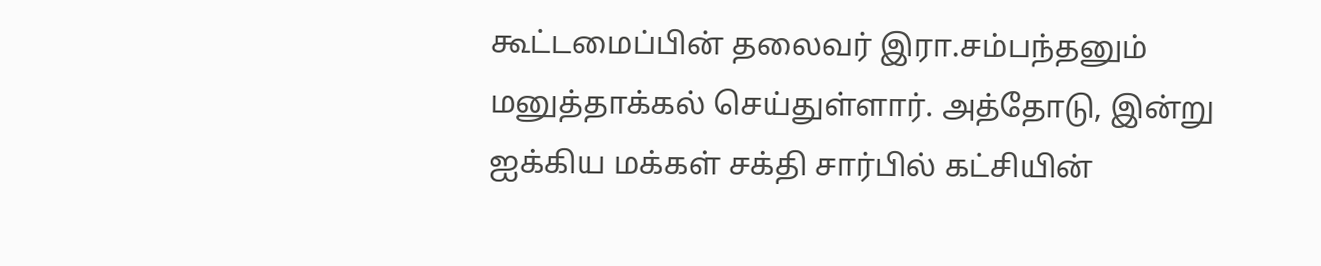கூட்டமைப்பின் தலைவர் இரா.சம்பந்தனும் மனுத்தாக்கல் செய்துள்ளார். அத்தோடு, இன்று ஐக்கிய மக்கள் சக்தி சார்பில் கட்சியின்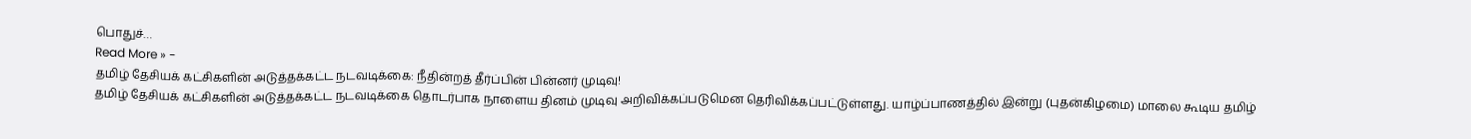பொதுச்…
Read More » -
தமிழ் தேசியக் கட்சிகளின் அடுத்தக்கட்ட நடவடிக்கை: நீதின்றத் தீர்ப்பின் பின்னர் முடிவு!
தமிழ் தேசியக் கட்சிகளின் அடுத்தக்கட்ட நடவடிக்கை தொடர்பாக நாளைய தினம் முடிவு அறிவிக்கப்படுமென தெரிவிக்கப்பட்டுள்ளது. யாழ்ப்பாணத்தில் இன்று (புதன்கிழமை) மாலை கூடிய தமிழ்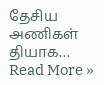தேசிய அணிகள் தியாக…
Read More »